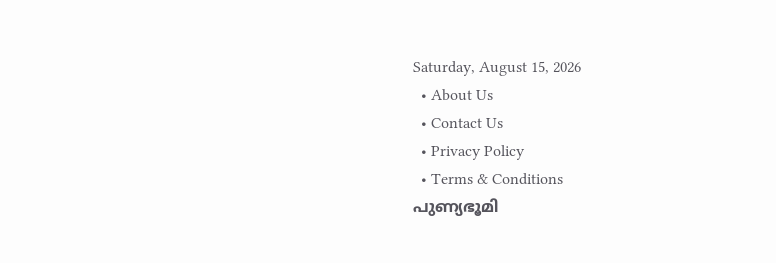Saturday, August 15, 2026
  • About Us
  • Contact Us
  • Privacy Policy
  • Terms & Conditions
പുണ്യഭൂമി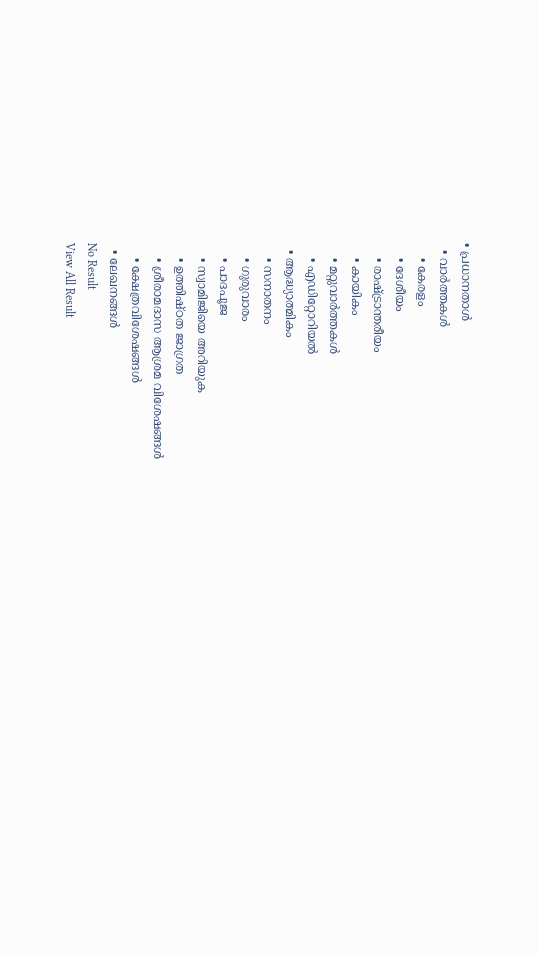• പ്രധാനതാൾ
  • വാർത്തകൾ
    • കേരളം
    • ദേശീയം
    • രാഷ്ട്രാന്തരീയം
    • കായികം
    • മറ്റുവാര്‍ത്തകള്‍
    • എഡിറ്റോറിയല്‍
  • ആദ്ധ്യാത്മികം
    • സനാതനം
    • ഗുരുവാരം
    • പാദപൂജ
    • സ്വാമിജിയെ അറിയുക
    • ഉത്തിഷ്ഠത ജാഗ്രത
    • ശ്രീരാമദാസ ആശ്രമ വിശേഷങ്ങൾ
    • ക്ഷേത്രവിശേഷങ്ങള്‍
  • ലേഖനങ്ങള്‍
No Result
View All Result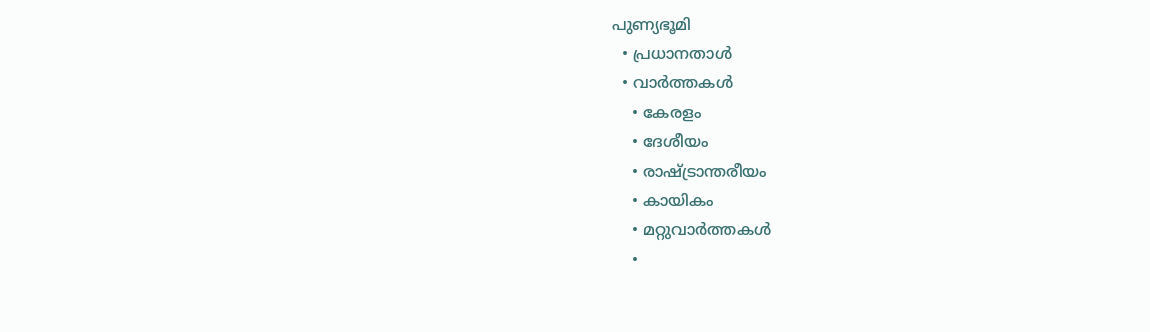പുണ്യഭൂമി
  • പ്രധാനതാൾ
  • വാർത്തകൾ
    • കേരളം
    • ദേശീയം
    • രാഷ്ട്രാന്തരീയം
    • കായികം
    • മറ്റുവാര്‍ത്തകള്‍
    •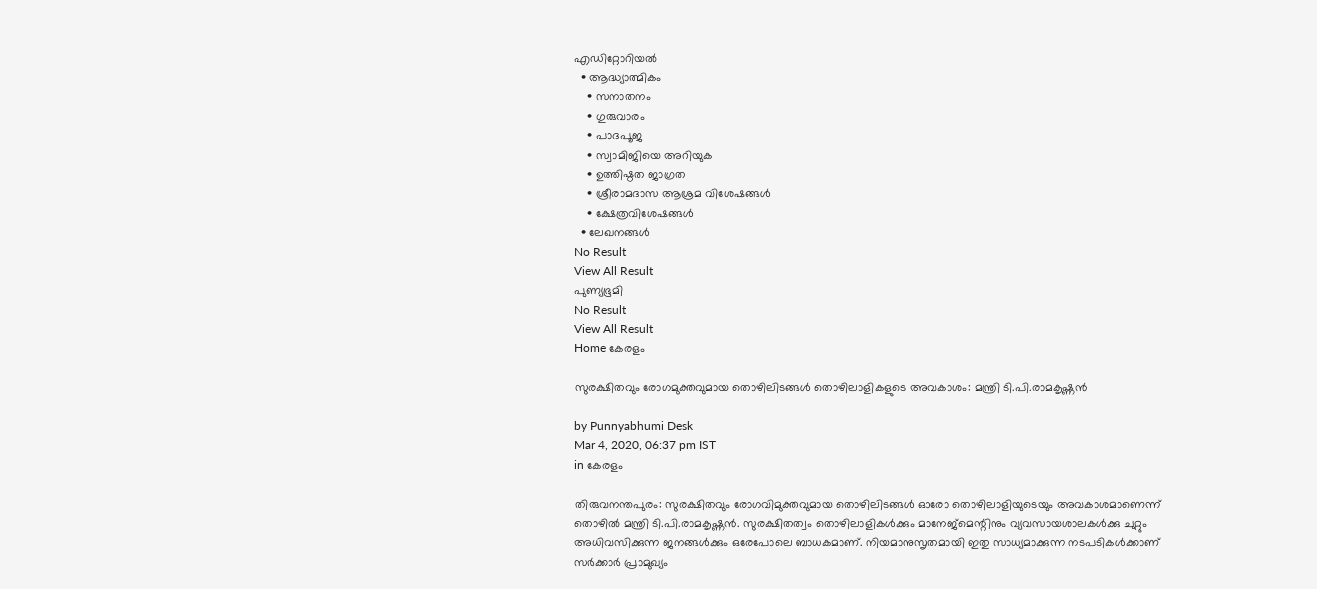എഡിറ്റോറിയല്‍
  • ആദ്ധ്യാത്മികം
    • സനാതനം
    • ഗുരുവാരം
    • പാദപൂജ
    • സ്വാമിജിയെ അറിയുക
    • ഉത്തിഷ്ഠത ജാഗ്രത
    • ശ്രീരാമദാസ ആശ്രമ വിശേഷങ്ങൾ
    • ക്ഷേത്രവിശേഷങ്ങള്‍
  • ലേഖനങ്ങള്‍
No Result
View All Result
പുണ്യഭൂമി
No Result
View All Result
Home കേരളം

സുരക്ഷിതവും രോഗമുക്തവുമായ തൊഴിലിടങ്ങള്‍ തൊഴിലാളികളുടെ അവകാശം: മന്ത്രി ടി.പി.രാമകൃഷ്ണന്‍

by Punnyabhumi Desk
Mar 4, 2020, 06:37 pm IST
in കേരളം

തിരുവനന്തപുരം: സുരക്ഷിതവും രോഗവിമുക്തവുമായ തൊഴിലിടങ്ങള്‍ ഓരോ തൊഴിലാളിയുടെയും അവകാശമാണെന്ന് തൊഴില്‍ മന്ത്രി ടി.പി.രാമകൃഷ്ണന്‍. സുരക്ഷിതത്വം തൊഴിലാളികള്‍ക്കും മാനേജ്‌മെന്റിനും വ്യവസായശാലകള്‍ക്കു ചുറ്റും അധിവസിക്കുന്ന ജനങ്ങള്‍ക്കും ഒരേപോലെ ബാധകമാണ്. നിയമാനുസൃതമായി ഇതു സാധ്യമാക്കുന്ന നടപടികള്‍ക്കാണ് സര്‍ക്കാര്‍ പ്രാമുഖ്യം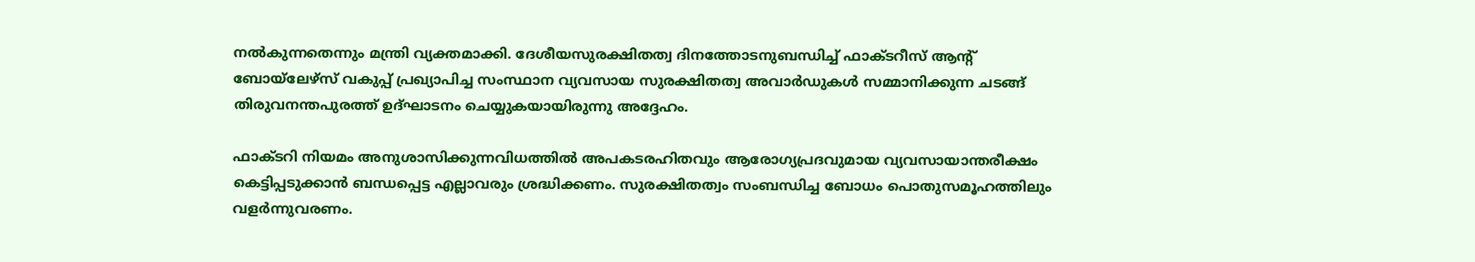നല്‍കുന്നതെന്നും മന്ത്രി വ്യക്തമാക്കി. ദേശീയസുരക്ഷിതത്വ ദിനത്തോടനുബന്ധിച്ച് ഫാക്ടറീസ് ആന്റ് ബോയ്‌ലേഴ്സ് വകുപ്പ് പ്രഖ്യാപിച്ച സംസ്ഥാന വ്യവസായ സുരക്ഷിതത്വ അവാര്‍ഡുകള്‍ സമ്മാനിക്കുന്ന ചടങ്ങ് തിരുവനന്തപുരത്ത് ഉദ്ഘാടനം ചെയ്യുകയായിരുന്നു അദ്ദേഹം.

ഫാക്ടറി നിയമം അനുശാസിക്കുന്നവിധത്തില്‍ അപകടരഹിതവും ആരോഗ്യപ്രദവുമായ വ്യവസായാന്തരീക്ഷം കെട്ടിപ്പടുക്കാന്‍ ബന്ധപ്പെട്ട എല്ലാവരും ശ്രദ്ധിക്കണം. സുരക്ഷിതത്വം സംബന്ധിച്ച ബോധം പൊതുസമൂഹത്തിലും വളര്‍ന്നുവരണം.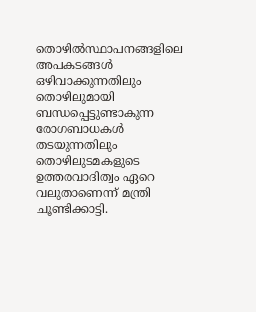തൊഴില്‍സ്ഥാപനങ്ങളിലെ അപകടങ്ങള്‍ ഒഴിവാക്കുന്നതിലും തൊഴിലുമായി ബന്ധപ്പെട്ടുണ്ടാകുന്ന രോഗബാധകള്‍ തടയുന്നതിലും തൊഴിലുടമകളുടെ ഉത്തരവാദിത്വം ഏറെ വലുതാണെന്ന് മന്ത്രി ചൂണ്ടിക്കാട്ടി.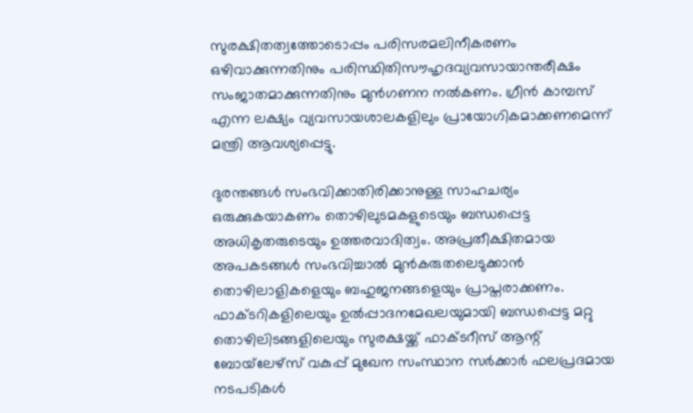സുരക്ഷിതത്വത്തോടൊപ്പം പരിസരമലിനീകരണം ഒഴിവാക്കുന്നതിനും പരിസ്ഥിതിസൗഹൃദവ്യവസായാന്തരീക്ഷം സംജാതമാക്കുന്നതിനും മുന്‍ഗണന നല്‍കണം. ഗ്രീന്‍ കാമ്പസ് എന്ന ലക്ഷ്യം വ്യവസായശാലകളിലും പ്രായോഗികമാക്കണമെന്ന് മന്ത്രി ആവശ്യപ്പെട്ടു.

ദുരന്തങ്ങള്‍ സംഭവിക്കാതിരിക്കാനുള്ള സാഹചര്യം ഒരുക്കുകയാകണം തൊഴിലുടമകളുടെയും ബന്ധപ്പെട്ട അധികൃതരുടെയും ഉത്തരവാദിത്വം. അപ്രതീക്ഷിതമായ അപകടങ്ങള്‍ സംഭവിച്ചാല്‍ മുന്‍കരുതലെടുക്കാന്‍ തൊഴിലാളികളെയും ബഹുജനങ്ങളെയും പ്രാപ്തരാക്കണം. ഫാക്ടറികളിലെയും ഉല്‍പ്പാദനമേഖലയുമായി ബന്ധപ്പെട്ട മറ്റു തൊഴിലിടങ്ങളിലെയും സുരക്ഷയ്ക്ക് ഫാക്ടറീസ് ആന്റ് ബോയ്‌ലേഴ്‌സ് വകുപ്പ് മുഖേന സംസ്ഥാന സര്‍ക്കാര്‍ ഫലപ്രദമായ നടപടികള്‍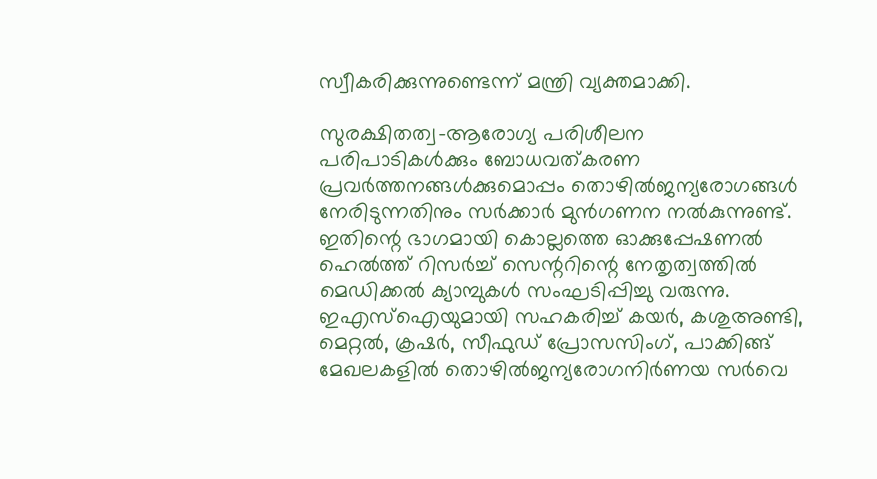സ്വീകരിക്കുന്നുണ്ടെന്ന് മന്ത്രി വ്യക്തമാക്കി.

സുരക്ഷിതത്വ-ആരോഗ്യ പരിശീലന പരിപാടികള്‍ക്കും ബോധവത്കരണ പ്രവര്‍ത്തനങ്ങള്‍ക്കുമൊപ്പം തൊഴില്‍ജന്യരോഗങ്ങള്‍ നേരിടുന്നതിനും സര്‍ക്കാര്‍ മുന്‍ഗണന നല്‍കുന്നുണ്ട്. ഇതിന്റെ ഭാഗമായി കൊല്ലത്തെ ഓക്കുപ്പേഷണല്‍ ഹെല്‍ത്ത് റിസര്‍ച്ച് സെന്ററിന്റെ നേതൃത്വത്തില്‍ മെഡിക്കല്‍ ക്യാമ്പുകള്‍ സംഘടിപ്പിച്ചു വരുന്നു. ഇഎസ്‌ഐയുമായി സഹകരിച്ച് കയര്‍, കശുഅണ്ടി, മെറ്റല്‍, ക്രഷര്‍, സീഫുഡ് പ്രോസസിംഗ്, പാക്കിങ്ങ് മേഖലകളില്‍ തൊഴില്‍ജന്യരോഗനിര്‍ണയ സര്‍വെ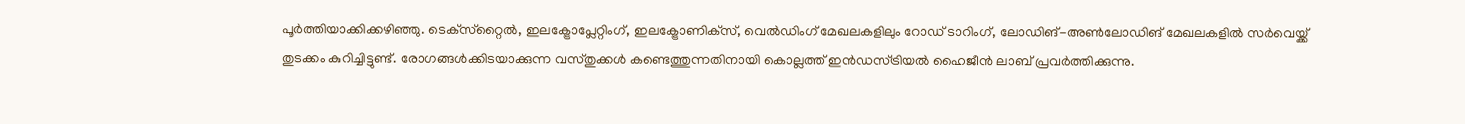പൂര്‍ത്തിയാക്കിക്കഴിഞ്ഞു. ടെക്‌സ്‌റ്റൈല്‍, ഇലക്ട്രോപ്ലേറ്റിംഗ്, ഇലക്ട്രോണിക്‌സ്, വെല്‍ഡിംഗ് മേഖലകളിലും റോഡ് ടാറിംഗ്, ലോഡിങ്-അണ്‍ലോഡിങ് മേഖലകളില്‍ സര്‍വെയ്ക്ക് തുടക്കം കുറിച്ചിട്ടുണ്ട്. രോഗങ്ങള്‍ക്കിടയാക്കുന്ന വസ്തുക്കള്‍ കണ്ടെത്തുന്നതിനായി കൊല്ലത്ത് ഇന്‍ഡസ്ട്രിയല്‍ ഹൈജീന്‍ ലാബ് പ്രവര്‍ത്തിക്കുന്നു.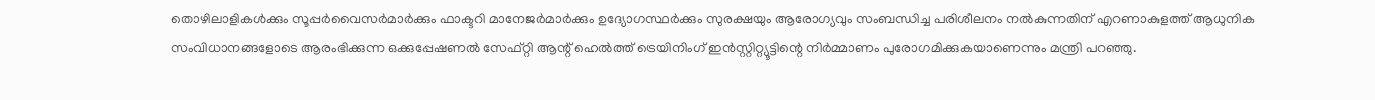തൊഴിലാളികള്‍ക്കും സൂപ്പര്‍വൈസര്‍മാര്‍ക്കും ഫാക്ടറി മാനേജര്‍മാര്‍ക്കും ഉദ്യോഗസ്ഥര്‍ക്കും സുരക്ഷയും ആരോഗ്യവും സംബന്ധിച്ച പരിശീലനം നല്‍കുന്നതിന് എറണാകുളത്ത് ആധുനിക സംവിധാനങ്ങളോടെ ആരംഭിക്കുന്ന ഒക്കുപ്പേഷണല്‍ സേഫ്റ്റി ആന്റ് ഹെല്‍ത്ത് ട്രെയിനിംഗ് ഇന്‍സ്റ്റിറ്റ്യൂട്ടിന്റെ നിര്‍മ്മാണം പുരോഗമിക്കുകയാണെന്നും മന്ത്രി പറഞ്ഞു.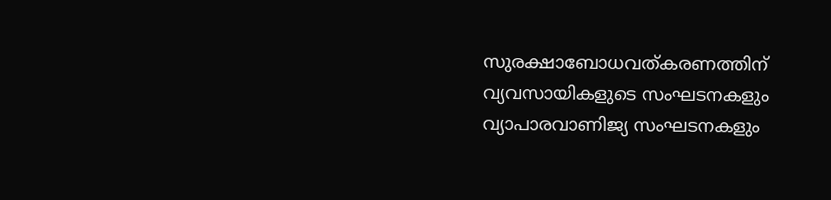സുരക്ഷാബോധവത്കരണത്തിന് വ്യവസായികളുടെ സംഘടനകളും വ്യാപാരവാണിജ്യ സംഘടനകളും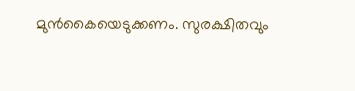മുന്‍കൈയെടുക്കണം. സുരക്ഷിതവും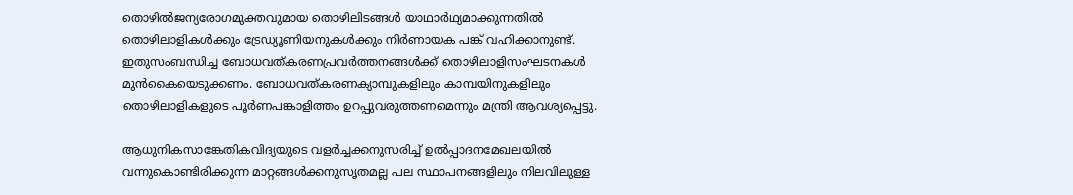തൊഴില്‍ജന്യരോഗമുക്തവുമായ തൊഴിലിടങ്ങള്‍ യാഥാര്‍ഥ്യമാക്കുന്നതില്‍ തൊഴിലാളികള്‍ക്കും ട്രേഡ്യൂണിയനുകള്‍ക്കും നിര്‍ണായക പങ്ക് വഹിക്കാനുണ്ട്. ഇതുസംബന്ധിച്ച ബോധവത്കരണപ്രവര്‍ത്തനങ്ങള്‍ക്ക് തൊഴിലാളിസംഘടനകള്‍ മുന്‍കൈയെടുക്കണം. ബോധവത്കരണക്യാമ്പുകളിലും കാമ്പയിനുകളിലും തൊഴിലാളികളുടെ പൂര്‍ണപങ്കാളിത്തം ഉറപ്പുവരുത്തണമെന്നും മന്ത്രി ആവശ്യപ്പെട്ടു.

ആധുനികസാങ്കേതികവിദ്യയുടെ വളര്‍ച്ചക്കനുസരിച്ച് ഉല്‍പ്പാദനമേഖലയില്‍ വന്നുകൊണ്ടിരിക്കുന്ന മാറ്റങ്ങള്‍ക്കനുസൃതമല്ല പല സ്ഥാപനങ്ങളിലും നിലവിലുള്ള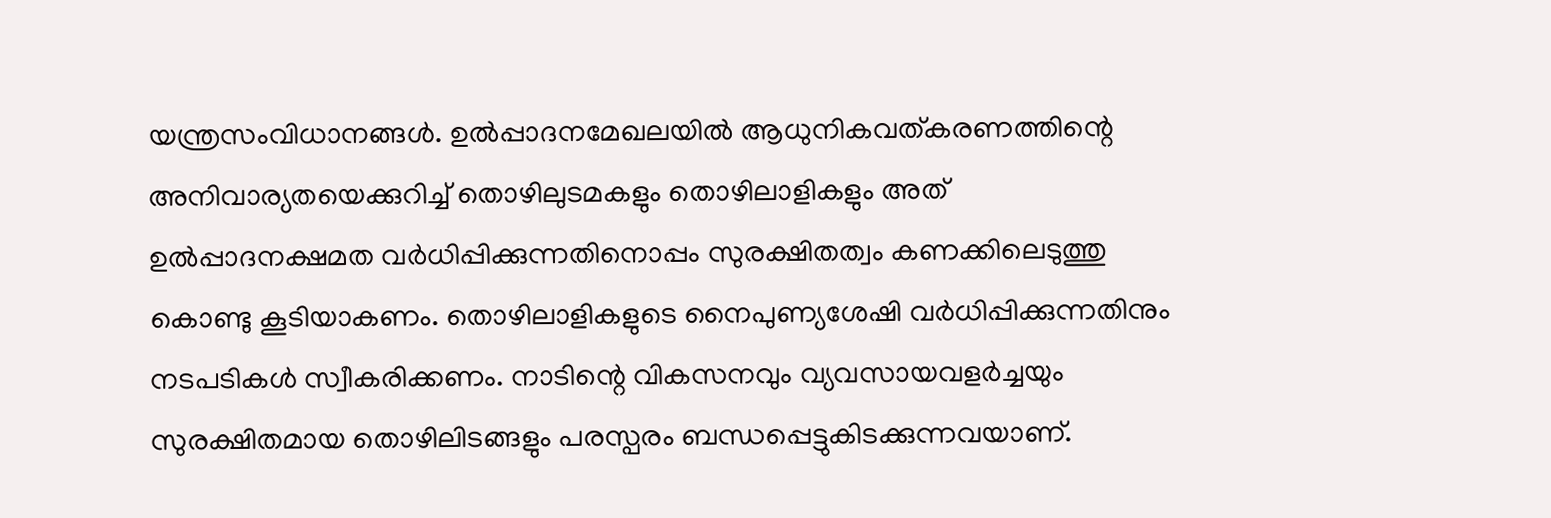യന്ത്രസംവിധാനങ്ങള്‍. ഉല്‍പ്പാദനമേഖലയില്‍ ആധുനികവത്കരണത്തിന്റെ അനിവാര്യതയെക്കുറിച്ച് തൊഴിലുടമകളും തൊഴിലാളികളും അത് ഉല്‍പ്പാദനക്ഷമത വര്‍ധിപ്പിക്കുന്നതിനൊപ്പം സുരക്ഷിതത്വം കണക്കിലെടുത്തു കൊണ്ടു കൂടിയാകണം. തൊഴിലാളികളുടെ നൈപുണ്യശേഷി വര്‍ധിപ്പിക്കുന്നതിനും നടപടികള്‍ സ്വീകരിക്കണം. നാടിന്റെ വികസനവും വ്യവസായവളര്‍ച്ചയും സുരക്ഷിതമായ തൊഴിലിടങ്ങളും പരസ്പരം ബന്ധപ്പെട്ടുകിടക്കുന്നവയാണ്.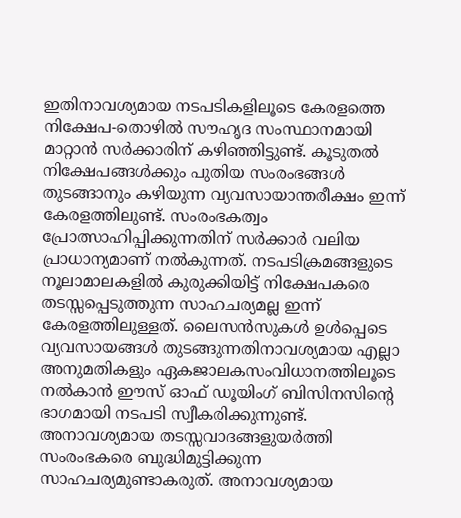ഇതിനാവശ്യമായ നടപടികളിലൂടെ കേരളത്തെ നിക്ഷേപ-തൊഴില്‍ സൗഹൃദ സംസ്ഥാനമായി മാറ്റാന്‍ സര്‍ക്കാരിന് കഴിഞ്ഞിട്ടുണ്ട്. കൂടുതല്‍ നിക്ഷേപങ്ങള്‍ക്കും പുതിയ സംരംഭങ്ങള്‍ തുടങ്ങാനും കഴിയുന്ന വ്യവസായാന്തരീക്ഷം ഇന്ന് കേരളത്തിലുണ്ട്. സംരംഭകത്വം പ്രോത്സാഹിപ്പിക്കുന്നതിന് സര്‍ക്കാര്‍ വലിയ പ്രാധാന്യമാണ് നല്‍കുന്നത്. നടപടിക്രമങ്ങളുടെ നൂലാമാലകളില്‍ കുരുക്കിയിട്ട് നിക്ഷേപകരെ തടസ്സപ്പെടുത്തുന്ന സാഹചര്യമല്ല ഇന്ന് കേരളത്തിലുള്ളത്. ലൈസന്‍സുകള്‍ ഉള്‍പ്പെടെ വ്യവസായങ്ങള്‍ തുടങ്ങുന്നതിനാവശ്യമായ എല്ലാ അനുമതികളും ഏകജാലകസംവിധാനത്തിലൂടെ നല്‍കാന്‍ ഈസ് ഓഫ് ഡൂയിംഗ് ബിസിനസിന്റെ ഭാഗമായി നടപടി സ്വീകരിക്കുന്നുണ്ട്. അനാവശ്യമായ തടസ്സവാദങ്ങളുയര്‍ത്തി സംരംഭകരെ ബുദ്ധിമുട്ടിക്കുന്ന സാഹചര്യമുണ്ടാകരുത്. അനാവശ്യമായ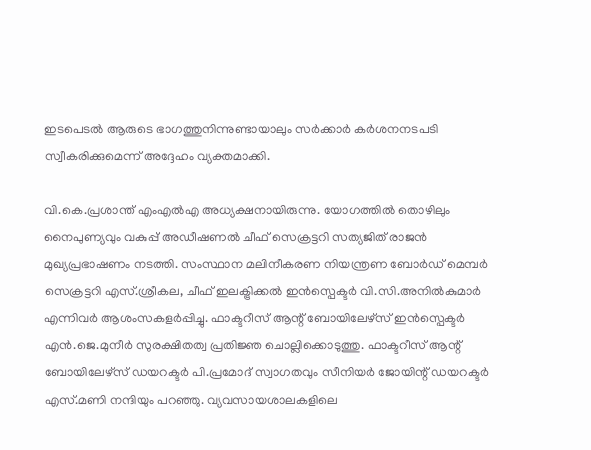ഇടപെടല്‍ ആരുടെ ഭാഗത്തുനിന്നുണ്ടായാലും സര്‍ക്കാര്‍ കര്‍ശനനടപടി സ്വീകരിക്കുമെന്ന് അദ്ദേഹം വ്യക്തമാക്കി.

വി.കെ.പ്രശാന്ത് എംഎല്‍എ അധ്യക്ഷനായിരുന്നു. യോഗത്തില്‍ തൊഴിലും നൈപുണ്യവും വകുപ്പ് അഡീഷണല്‍ ചീഫ് സെക്രട്ടറി സത്യജിത് രാജന്‍ മുഖ്യപ്രഭാഷണം നടത്തി. സംസ്ഥാന മലിനീകരണ നിയന്ത്രണ ബോര്‍ഡ് മെമ്പര്‍ സെക്രട്ടറി എസ്.ശ്രീകല, ചീഫ് ഇലക്ട്രിക്കല്‍ ഇന്‍സ്പെക്ടര്‍ വി.സി.അനില്‍കുമാര്‍ എന്നിവര്‍ ആശംസകളര്‍പ്പിച്ചു. ഫാക്ടറീസ് ആന്റ് ബോയിലേഴ്സ് ഇന്‍സ്പെക്ടര്‍ എന്‍.ജെ.മുനീര്‍ സുരക്ഷിതത്വ പ്രതിജ്ഞ ചൊല്ലിക്കൊടുത്തു. ഫാക്ടറീസ് ആന്റ് ബോയിലേഴ്സ് ഡയറക്ടര്‍ പി.പ്രമോദ് സ്വാഗതവും സീനിയര്‍ ജോയിന്റ് ഡയറക്ടര്‍ എസ്.മണി നന്ദിയും പറഞ്ഞു. വ്യവസായശാലകളിലെ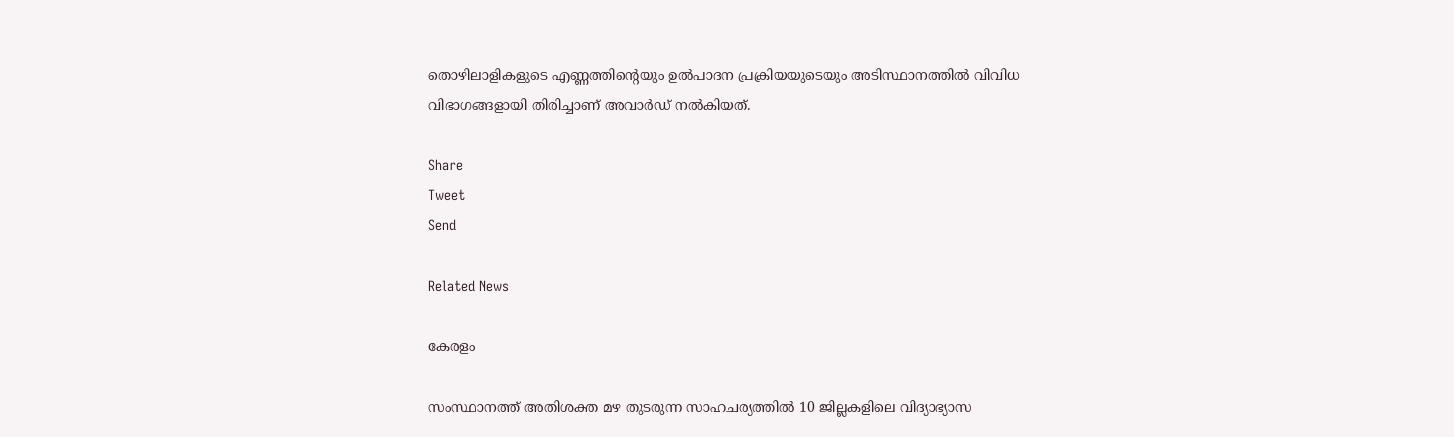തൊഴിലാളികളുടെ എണ്ണത്തിന്റെയും ഉല്‍പാദന പ്രക്രിയയുടെയും അടിസ്ഥാനത്തില്‍ വിവിധ വിഭാഗങ്ങളായി തിരിച്ചാണ് അവാര്‍ഡ് നല്‍കിയത്.

Share
Tweet
Send

Related News

കേരളം

സംസ്ഥാനത്ത് അതിശക്ത മഴ തുടരുന്ന സാഹചര്യത്തിൽ 10 ജില്ലകളിലെ വിദ്യാഭ്യാസ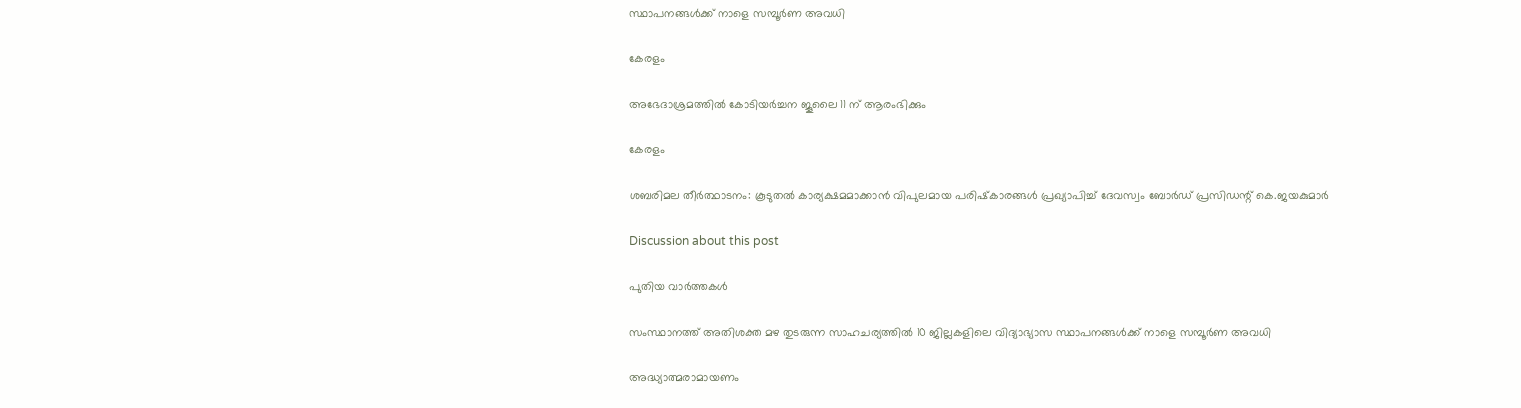സ്ഥാപനങ്ങൾക്ക് നാളെ സമ്പൂർണ അവധി

കേരളം

അഭേദാശ്രമത്തില്‍ കോടിയര്‍ച്ചന ജൂലൈ 11 ന് ആരംഭിക്കും

കേരളം

ശബരിമല തീര്‍ത്ഥാടനം: കൂടുതല്‍ കാര്യക്ഷമമാക്കാന്‍ വിപുലമായ പരിഷ്‌കാരങ്ങള്‍ പ്രഖ്യാപിച്ച് ദേവസ്വം ബോര്‍ഡ് പ്രസിഡന്റ് കെ.ജയകുമാര്‍

Discussion about this post

പുതിയ വാർത്തകൾ

സംസ്ഥാനത്ത് അതിശക്ത മഴ തുടരുന്ന സാഹചര്യത്തിൽ 10 ജില്ലകളിലെ വിദ്യാഭ്യാസ സ്ഥാപനങ്ങൾക്ക് നാളെ സമ്പൂർണ അവധി

അദ്ധ്യാത്മരാമായണം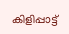കിളിപ്പാട്ട്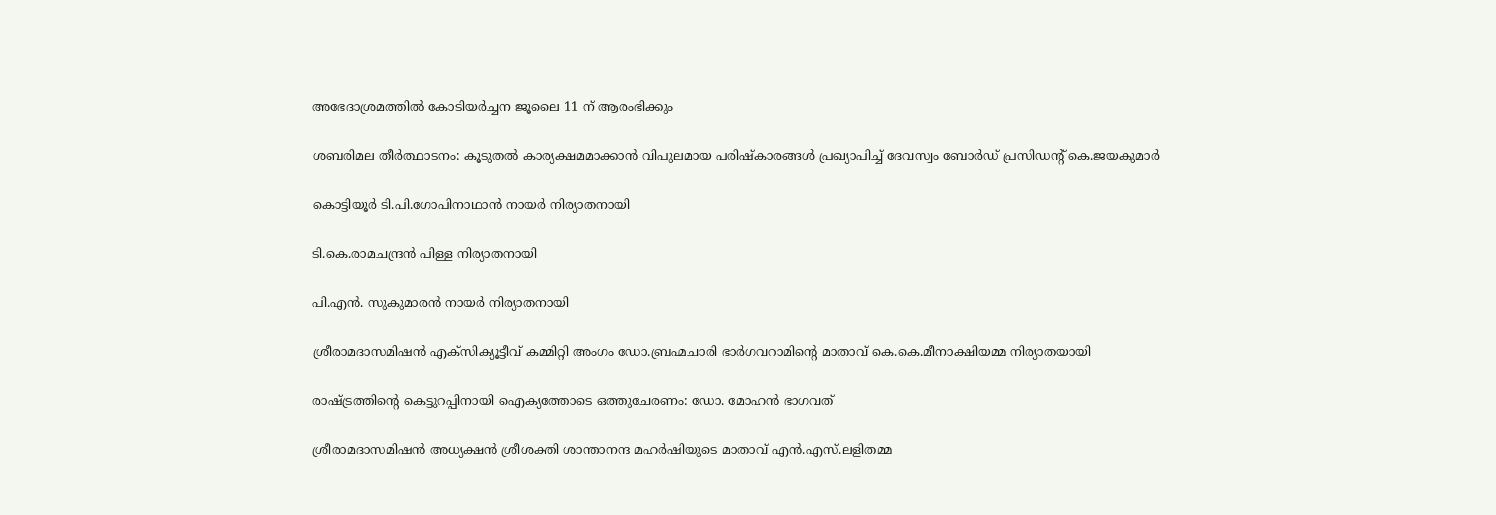അഭേദാശ്രമത്തില്‍ കോടിയര്‍ച്ചന ജൂലൈ 11 ന് ആരംഭിക്കും

ശബരിമല തീര്‍ത്ഥാടനം: കൂടുതല്‍ കാര്യക്ഷമമാക്കാന്‍ വിപുലമായ പരിഷ്‌കാരങ്ങള്‍ പ്രഖ്യാപിച്ച് ദേവസ്വം ബോര്‍ഡ് പ്രസിഡന്റ് കെ.ജയകുമാര്‍

കൊട്ടിയൂര്‍ ടി.പി.ഗോപിനാഥാന്‍ നായര്‍ നിര്യാതനായി

ടി.കെ.രാമചന്ദ്രന്‍ പിള്ള നിര്യാതനായി

പി.എന്‍. സുകുമാരന്‍ നായര്‍ നിര്യാതനായി

ശ്രീരാമദാസമിഷന്‍ എക്‌സിക്യൂട്ടീവ് കമ്മിറ്റി അംഗം ഡോ.ബ്രഹ്മചാരി ഭാര്‍ഗവറാമിന്റെ മാതാവ് കെ.കെ.മീനാക്ഷിയമ്മ നിര്യാതയായി

രാഷ്ട്രത്തിന്റെ കെട്ടുറപ്പിനായി ഐക്യത്തോടെ ഒത്തുചേരണം: ഡോ. മോഹന്‍ ഭാഗവത്

ശ്രീരാമദാസമിഷന്‍ അധ്യക്ഷന്‍ ശ്രീശക്തി ശാന്താനന്ദ മഹര്‍ഷിയുടെ മാതാവ് എന്‍.എസ്.ലളിതമ്മ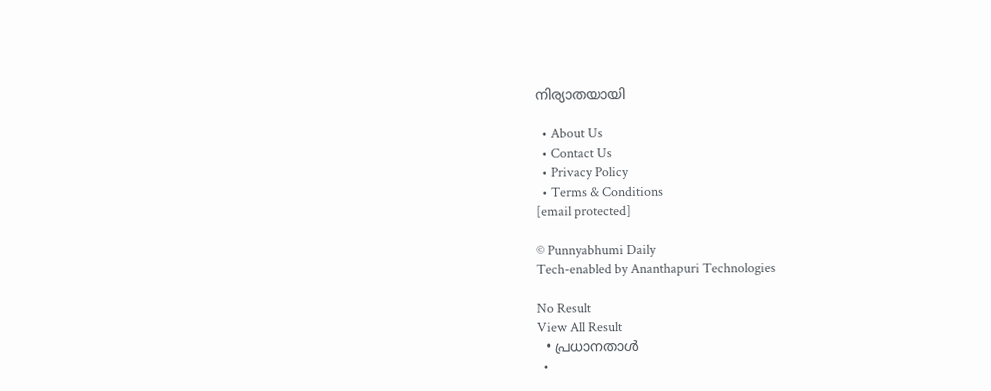നിര്യാതയായി

  • About Us
  • Contact Us
  • Privacy Policy
  • Terms & Conditions
[email protected]

© Punnyabhumi Daily
Tech-enabled by Ananthapuri Technologies

No Result
View All Result
  • പ്രധാനതാൾ
  •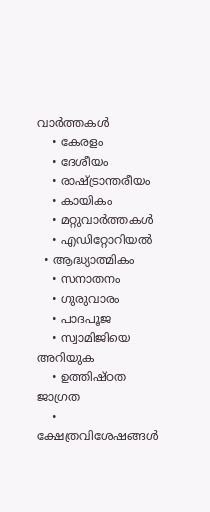വാർത്തകൾ
    • കേരളം
    • ദേശീയം
    • രാഷ്ട്രാന്തരീയം
    • കായികം
    • മറ്റുവാര്‍ത്തകള്‍
    • എഡിറ്റോറിയല്‍
  • ആദ്ധ്യാത്മികം
    • സനാതനം
    • ഗുരുവാരം
    • പാദപൂജ
    • സ്വാമിജിയെ അറിയുക
    • ഉത്തിഷ്ഠത ജാഗ്രത
    • ക്ഷേത്രവിശേഷങ്ങള്‍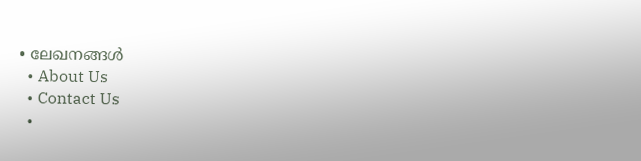• ലേഖനങ്ങള്‍
  • About Us
  • Contact Us
  •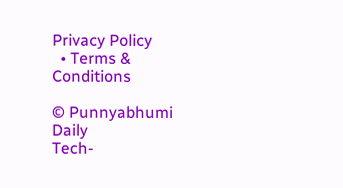Privacy Policy
  • Terms & Conditions

© Punnyabhumi Daily
Tech-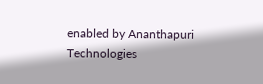enabled by Ananthapuri Technologies